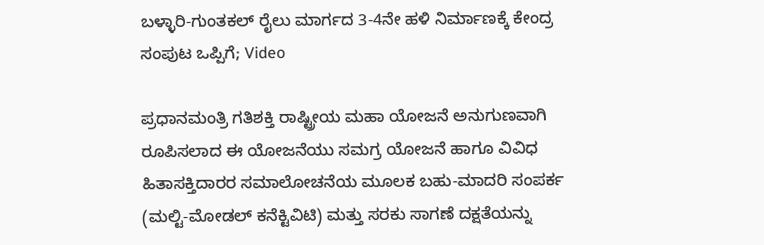ಬಳ್ಳಾರಿ-ಗುಂತಕಲ್ ರೈಲು ಮಾರ್ಗದ 3-4ನೇ ಹಳಿ ನಿರ್ಮಾಣಕ್ಕೆ ಕೇಂದ್ರ ಸಂಪುಟ ಒಪ್ಪಿಗೆ; Video

ಪ್ರಧಾನಮಂತ್ರಿ ಗತಿಶಕ್ತಿ ರಾಷ್ಟ್ರೀಯ ಮಹಾ ಯೋಜನೆ ಅನುಗುಣವಾಗಿ ರೂಪಿಸಲಾದ ಈ ಯೋಜನೆಯು ಸಮಗ್ರ ಯೋಜನೆ ಹಾಗೂ ವಿವಿಧ ಹಿತಾಸಕ್ತಿದಾರರ ಸಮಾಲೋಚನೆಯ ಮೂಲಕ ಬಹು-ಮಾದರಿ ಸಂಪರ್ಕ (ಮಲ್ಟಿ-ಮೋಡಲ್ ಕನೆಕ್ಟಿವಿಟಿ) ಮತ್ತು ಸರಕು ಸಾಗಣೆ ದಕ್ಷತೆಯನ್ನು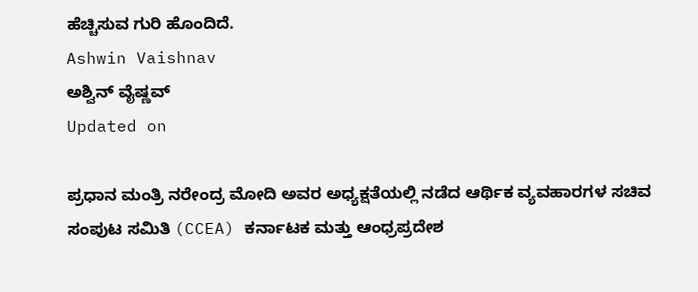ಹೆಚ್ಚಿಸುವ ಗುರಿ ಹೊಂದಿದೆ.
Ashwin Vaishnav
ಅಶ್ವಿನ್ ವೈಷ್ಣವ್
Updated on

ಪ್ರಧಾನ ಮಂತ್ರಿ ನರೇಂದ್ರ ಮೋದಿ ಅವರ ಅಧ್ಯಕ್ಷತೆಯಲ್ಲಿ ನಡೆದ ಆರ್ಥಿಕ ವ್ಯವಹಾರಗಳ ಸಚಿವ ಸಂಪುಟ ಸಮಿತಿ (CCEA) ಕರ್ನಾಟಕ ಮತ್ತು ಆಂಧ್ರಪ್ರದೇಶ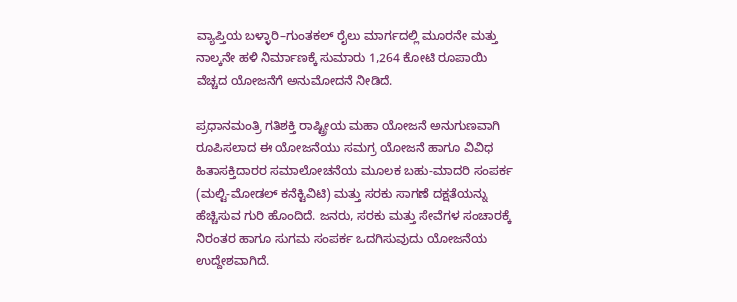ವ್ಯಾಪ್ತಿಯ ಬಳ್ಳಾರಿ–ಗುಂತಕಲ್ ರೈಲು ಮಾರ್ಗದಲ್ಲಿ ಮೂರನೇ ಮತ್ತು ನಾಲ್ಕನೇ ಹಳಿ ನಿರ್ಮಾಣಕ್ಕೆ ಸುಮಾರು 1,264 ಕೋಟಿ ರೂಪಾಯಿ ವೆಚ್ಚದ ಯೋಜನೆಗೆ ಅನುಮೋದನೆ ನೀಡಿದೆ.

ಪ್ರಧಾನಮಂತ್ರಿ ಗತಿಶಕ್ತಿ ರಾಷ್ಟ್ರೀಯ ಮಹಾ ಯೋಜನೆ ಅನುಗುಣವಾಗಿ ರೂಪಿಸಲಾದ ಈ ಯೋಜನೆಯು ಸಮಗ್ರ ಯೋಜನೆ ಹಾಗೂ ವಿವಿಧ ಹಿತಾಸಕ್ತಿದಾರರ ಸಮಾಲೋಚನೆಯ ಮೂಲಕ ಬಹು-ಮಾದರಿ ಸಂಪರ್ಕ (ಮಲ್ಟಿ-ಮೋಡಲ್ ಕನೆಕ್ಟಿವಿಟಿ) ಮತ್ತು ಸರಕು ಸಾಗಣೆ ದಕ್ಷತೆಯನ್ನು ಹೆಚ್ಚಿಸುವ ಗುರಿ ಹೊಂದಿದೆ. ಜನರು, ಸರಕು ಮತ್ತು ಸೇವೆಗಳ ಸಂಚಾರಕ್ಕೆ ನಿರಂತರ ಹಾಗೂ ಸುಗಮ ಸಂಪರ್ಕ ಒದಗಿಸುವುದು ಯೋಜನೆಯ ಉದ್ದೇಶವಾಗಿದೆ.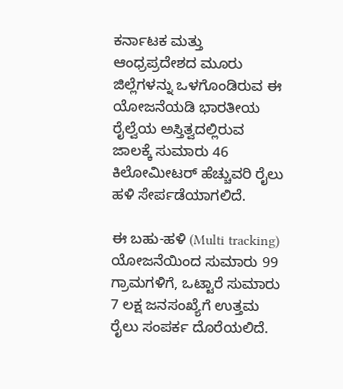ಕರ್ನಾಟಕ ಮತ್ತು ಆಂಧ್ರಪ್ರದೇಶದ ಮೂರು ಜಿಲ್ಲೆಗಳನ್ನು ಒಳಗೊಂಡಿರುವ ಈ ಯೋಜನೆಯಡಿ ಭಾರತೀಯ ರೈಲ್ವೆಯ ಅಸ್ತಿತ್ವದಲ್ಲಿರುವ ಜಾಲಕ್ಕೆ ಸುಮಾರು 46 ಕಿಲೋಮೀಟರ್ ಹೆಚ್ಚುವರಿ ರೈಲು ಹಳಿ ಸೇರ್ಪಡೆಯಾಗಲಿದೆ.

ಈ ಬಹು-ಹಳಿ (Multi tracking) ಯೋಜನೆಯಿಂದ ಸುಮಾರು 99 ಗ್ರಾಮಗಳಿಗೆ, ಒಟ್ಟಾರೆ ಸುಮಾರು 7 ಲಕ್ಷ ಜನಸಂಖ್ಯೆಗೆ ಉತ್ತಮ ರೈಲು ಸಂಪರ್ಕ ದೊರೆಯಲಿದೆ.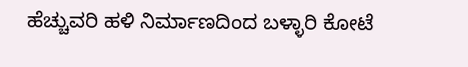ಹೆಚ್ಚುವರಿ ಹಳಿ ನಿರ್ಮಾಣದಿಂದ ಬಳ್ಳಾರಿ ಕೋಟೆ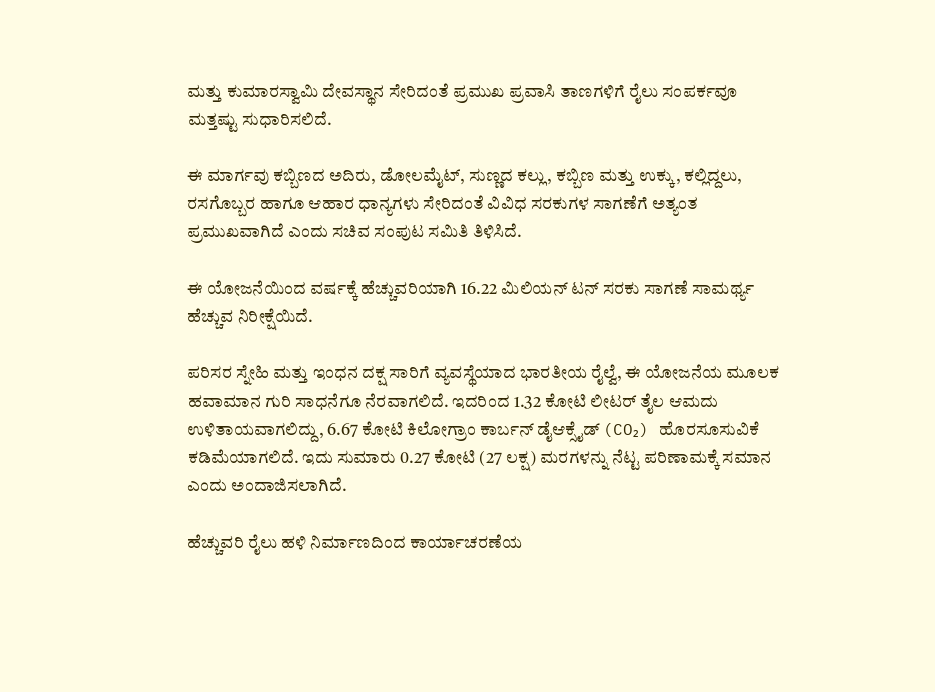ಮತ್ತು ಕುಮಾರಸ್ವಾಮಿ ದೇವಸ್ಥಾನ ಸೇರಿದಂತೆ ಪ್ರಮುಖ ಪ್ರವಾಸಿ ತಾಣಗಳಿಗೆ ರೈಲು ಸಂಪರ್ಕವೂ ಮತ್ತಷ್ಟು ಸುಧಾರಿಸಲಿದೆ.

ಈ ಮಾರ್ಗವು ಕಬ್ಬಿಣದ ಅದಿರು, ಡೋಲಮೈಟ್, ಸುಣ್ಣದ ಕಲ್ಲು, ಕಬ್ಬಿಣ ಮತ್ತು ಉಕ್ಕು, ಕಲ್ಲಿದ್ದಲು, ರಸಗೊಬ್ಬರ ಹಾಗೂ ಆಹಾರ ಧಾನ್ಯಗಳು ಸೇರಿದಂತೆ ವಿವಿಧ ಸರಕುಗಳ ಸಾಗಣೆಗೆ ಅತ್ಯಂತ ಪ್ರಮುಖವಾಗಿದೆ ಎಂದು ಸಚಿವ ಸಂಪುಟ ಸಮಿತಿ ತಿಳಿಸಿದೆ.

ಈ ಯೋಜನೆಯಿಂದ ವರ್ಷಕ್ಕೆ ಹೆಚ್ಚುವರಿಯಾಗಿ 16.22 ಮಿಲಿಯನ್ ಟನ್ ಸರಕು ಸಾಗಣೆ ಸಾಮರ್ಥ್ಯ ಹೆಚ್ಚುವ ನಿರೀಕ್ಷೆಯಿದೆ.

ಪರಿಸರ ಸ್ನೇಹಿ ಮತ್ತು ಇಂಧನ ದಕ್ಷ ಸಾರಿಗೆ ವ್ಯವಸ್ಥೆಯಾದ ಭಾರತೀಯ ರೈಲ್ವೆ, ಈ ಯೋಜನೆಯ ಮೂಲಕ ಹವಾಮಾನ ಗುರಿ ಸಾಧನೆಗೂ ನೆರವಾಗಲಿದೆ. ಇದರಿಂದ 1.32 ಕೋಟಿ ಲೀಟರ್ ತೈಲ ಆಮದು ಉಳಿತಾಯವಾಗಲಿದ್ದು, 6.67 ಕೋಟಿ ಕಿಲೋಗ್ರಾಂ ಕಾರ್ಬನ್ ಡೈಆಕ್ಸೈಡ್ (CO₂) ಹೊರಸೂಸುವಿಕೆ ಕಡಿಮೆಯಾಗಲಿದೆ. ಇದು ಸುಮಾರು 0.27 ಕೋಟಿ (27 ಲಕ್ಷ) ಮರಗಳನ್ನು ನೆಟ್ಟ ಪರಿಣಾಮಕ್ಕೆ ಸಮಾನ ಎಂದು ಅಂದಾಜಿಸಲಾಗಿದೆ.

ಹೆಚ್ಚುವರಿ ರೈಲು ಹಳಿ ನಿರ್ಮಾಣದಿಂದ ಕಾರ್ಯಾಚರಣೆಯ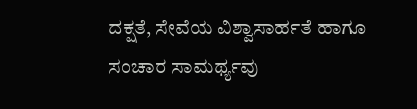ದಕ್ಷತೆ, ಸೇವೆಯ ವಿಶ್ವಾಸಾರ್ಹತೆ ಹಾಗೂ ಸಂಚಾರ ಸಾಮರ್ಥ್ಯವು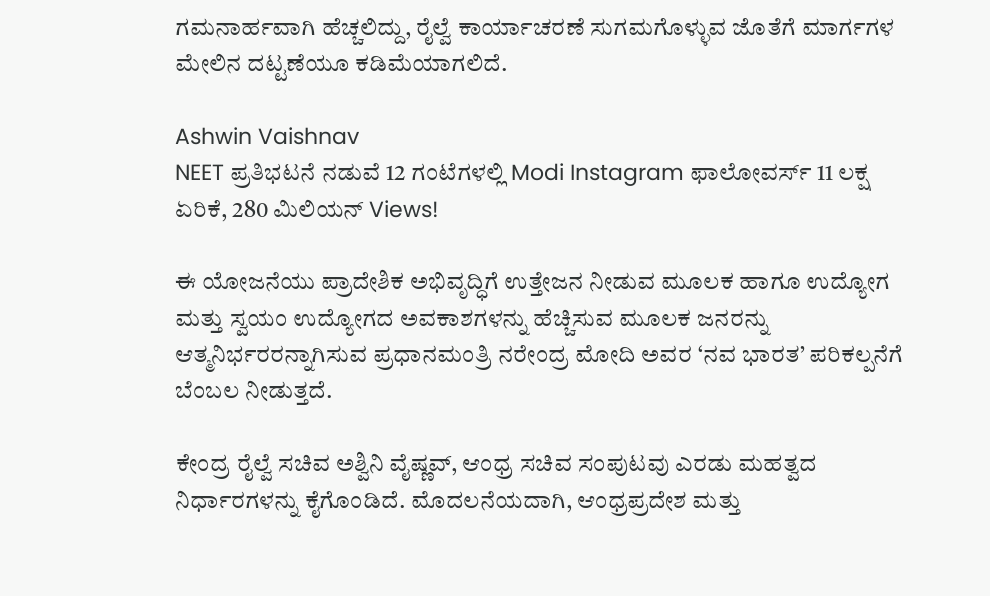ಗಮನಾರ್ಹವಾಗಿ ಹೆಚ್ಚಲಿದ್ದು, ರೈಲ್ವೆ ಕಾರ್ಯಾಚರಣೆ ಸುಗಮಗೊಳ್ಳುವ ಜೊತೆಗೆ ಮಾರ್ಗಗಳ ಮೇಲಿನ ದಟ್ಟಣೆಯೂ ಕಡಿಮೆಯಾಗಲಿದೆ.

Ashwin Vaishnav
NEET ಪ್ರತಿಭಟನೆ ನಡುವೆ 12 ಗಂಟೆಗಳಲ್ಲಿ Modi Instagram ಫಾಲೋವರ್ಸ್ 11 ಲಕ್ಷ ಏರಿಕೆ, 280 ಮಿಲಿಯನ್ Views!

ಈ ಯೋಜನೆಯು ಪ್ರಾದೇಶಿಕ ಅಭಿವೃದ್ಧಿಗೆ ಉತ್ತೇಜನ ನೀಡುವ ಮೂಲಕ ಹಾಗೂ ಉದ್ಯೋಗ ಮತ್ತು ಸ್ವಯಂ ಉದ್ಯೋಗದ ಅವಕಾಶಗಳನ್ನು ಹೆಚ್ಚಿಸುವ ಮೂಲಕ ಜನರನ್ನು ಆತ್ಮನಿರ್ಭರರನ್ನಾಗಿಸುವ ಪ್ರಧಾನಮಂತ್ರಿ ನರೇಂದ್ರ ಮೋದಿ ಅವರ ‘ನವ ಭಾರತ’ ಪರಿಕಲ್ಪನೆಗೆ ಬೆಂಬಲ ನೀಡುತ್ತದೆ.

ಕೇಂದ್ರ ರೈಲ್ವೆ ಸಚಿವ ಅಶ್ವಿನಿ ವೈಷ್ಣವ್, ಆಂಧ್ರ ಸಚಿವ ಸಂಪುಟವು ಎರಡು ಮಹತ್ವದ ನಿರ್ಧಾರಗಳನ್ನು ಕೈಗೊಂಡಿದೆ. ಮೊದಲನೆಯದಾಗಿ, ಆಂಧ್ರಪ್ರದೇಶ ಮತ್ತು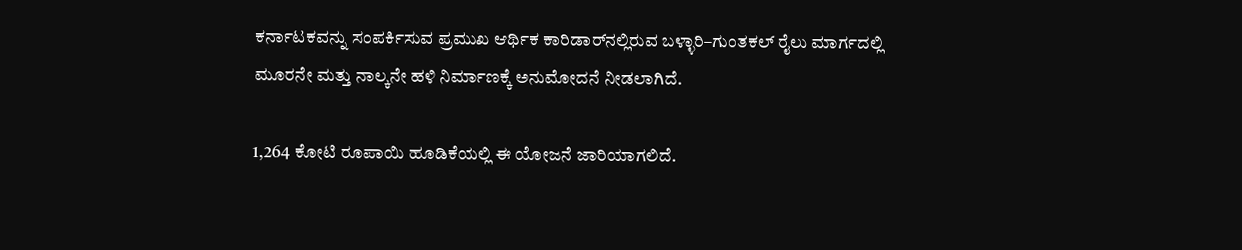ಕರ್ನಾಟಕವನ್ನು ಸಂಪರ್ಕಿಸುವ ಪ್ರಮುಖ ಆರ್ಥಿಕ ಕಾರಿಡಾರ್‌ನಲ್ಲಿರುವ ಬಳ್ಳಾರಿ–ಗುಂತಕಲ್ ರೈಲು ಮಾರ್ಗದಲ್ಲಿ ಮೂರನೇ ಮತ್ತು ನಾಲ್ಕನೇ ಹಳಿ ನಿರ್ಮಾಣಕ್ಕೆ ಅನುಮೋದನೆ ನೀಡಲಾಗಿದೆ.

1,264 ಕೋಟಿ ರೂಪಾಯಿ ಹೂಡಿಕೆಯಲ್ಲಿ ಈ ಯೋಜನೆ ಜಾರಿಯಾಗಲಿದೆ.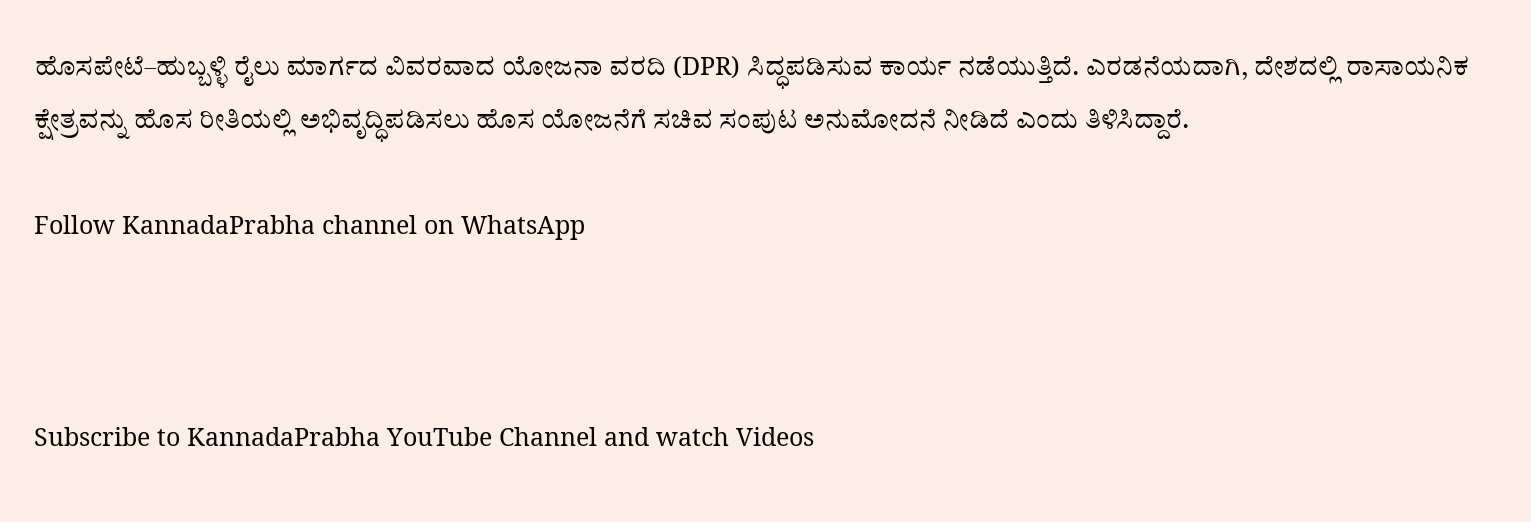ಹೊಸಪೇಟೆ–ಹುಬ್ಬಳ್ಳಿ ರೈಲು ಮಾರ್ಗದ ವಿವರವಾದ ಯೋಜನಾ ವರದಿ (DPR) ಸಿದ್ಧಪಡಿಸುವ ಕಾರ್ಯ ನಡೆಯುತ್ತಿದೆ. ಎರಡನೆಯದಾಗಿ, ದೇಶದಲ್ಲಿ ರಾಸಾಯನಿಕ ಕ್ಷೇತ್ರವನ್ನು ಹೊಸ ರೀತಿಯಲ್ಲಿ ಅಭಿವೃದ್ಧಿಪಡಿಸಲು ಹೊಸ ಯೋಜನೆಗೆ ಸಚಿವ ಸಂಪುಟ ಅನುಮೋದನೆ ನೀಡಿದೆ ಎಂದು ತಿಳಿಸಿದ್ದಾರೆ.

Follow KannadaPrabha channel on WhatsApp



Subscribe to KannadaPrabha YouTube Channel and watch Videos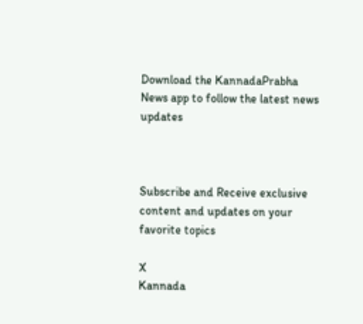Download the KannadaPrabha News app to follow the latest news updates



Subscribe and Receive exclusive content and updates on your favorite topics

X
Kannada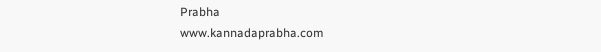Prabha
www.kannadaprabha.com